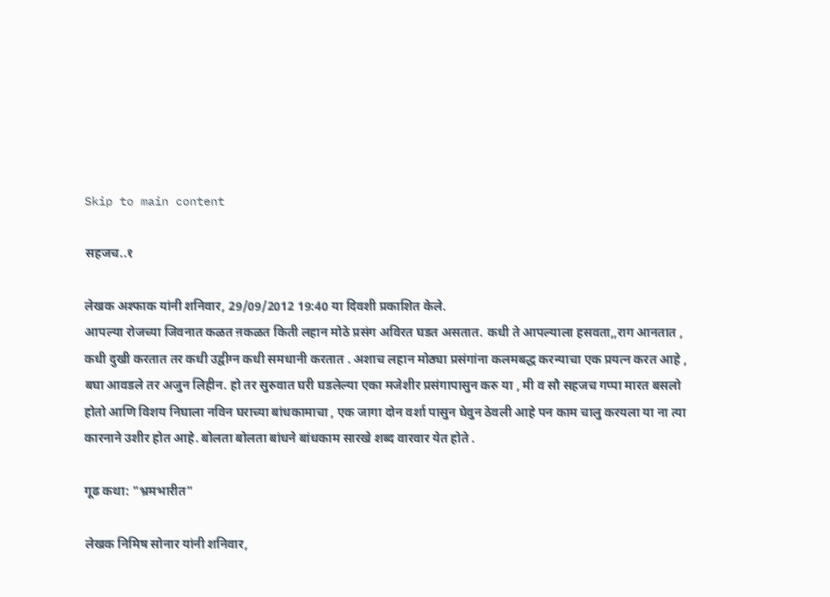Skip to main content

सहजच..१

लेखक अश्फाक यांनी शनिवार, 29/09/2012 19:40 या दिवशी प्रकाशित केले.
आपल्या रोजच्या जिवनात कळत ऩकळत किती लहान मोठे प्रसंग अविरत घडत असतात. कधी ते आपल्याला हसवता,,राग आनतात , कधी दुखी करतात तर कधी उद्वीग्न कधी समधानी करतात . अशाच लहान मोठ्या प्रसंगांना कलमबद्ध करन्याचा एक प्रयत्न करत आहे , बघा आवडले तर अजुन लिहीन. हो तर सुरुवात घरी घडलेल्या एका मजेशीर प्रसंगापासुन करु या , मी व सौ सहजच गप्पा मारत बसलो होतो आणि विशय निघाला नविन घराच्या बांधकामाचा , एक जागा दोन वर्शा पासुन घेवुन ठेवली आहे पन काम चालु करयला या ना त्या कारनाने उशीर होत आहे. बोलता बोलता बांधने बांधकाम सारखे शब्द वारवार येत होते .

गूढ कथा: "भ्रमभारीत"

लेखक निमिष सोनार यांनी शनिवार,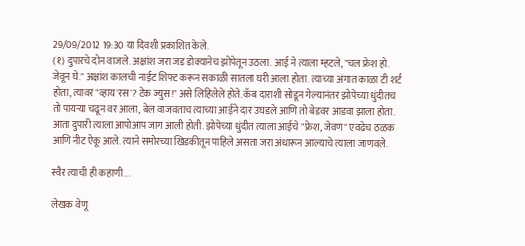29/09/2012 19:30 या दिवशी प्रकाशित केले.
(१) दुपारचे दोन वाजले. अक्षांश जरा जड डोक्यानेच झोपेतून उठला. आई ने त्याला म्हटले, "चल फ्रेश हो. जेवून घे." अक्षांश कालची नाईट शिफ्ट करून सकाळी सातला घरी आला होता. त्याच्या अंगात काळा टी शर्ट होता, त्यावर "व्हाय'रस'? टेक ज्युस!" असे लिहिलेले होते. कॅब दाराशी सोडून गेल्यानंतर झोपेच्या धुंदीतच तो पायर्‍या चढून वर आला, बेल वाजवताच त्याच्या आईने दार उघडले आणि तो बेडवर आडवा झाला होता. आता दुपारी त्याला आपोआप जाग आली होती. झोपेच्या धुंदीत त्याला आईचे "फ्रेश, जेवण" एवढेच ठळक आणि नीट ऐकू आले. त्याने समोरच्या खिडकीतून पाहिले असता जरा अंधारून आल्याचे त्याला जाणवले.

स्वैर त्याची ही कहाणी...

लेखक वेणू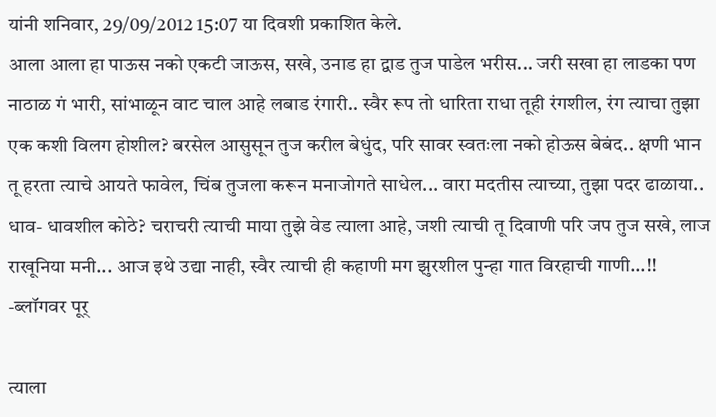यांनी शनिवार, 29/09/2012 15:07 या दिवशी प्रकाशित केले.
आला आला हा पाऊस नको एकटी जाऊस, सखे, उनाड हा द्वाड तुज पाडेल भरीस... जरी सखा हा लाडका पण नाठाळ गं भारी, सांभाळून वाट चाल आहे लबाड रंगारी.. स्वैर रूप तो धारिता राधा तूही रंगशील, रंग त्याचा तुझा एक कशी विलग होशील? बरसेल आसुसून तुज करील बेधुंद, परि सावर स्वतःला नको होऊस बेबंद.. क्षणी भान तू हरता त्याचे आयते फावेल, चिंब तुजला करून मनाजोगते साधेल... वारा मदतीस त्याच्या, तुझा पदर ढाळाया.. धाव- धावशील कोठे? चराचरी त्याची माया तुझे वेड त्याला आहे, जशी त्याची तू दिवाणी परि जप तुज सखे, लाज राखूनिया मनी... आज इथे उद्या नाही, स्वैर त्याची ही कहाणी मग झुरशील पुन्हा गात विरहाची गाणी...!! -ब्लॉगवर पूर्

त्याला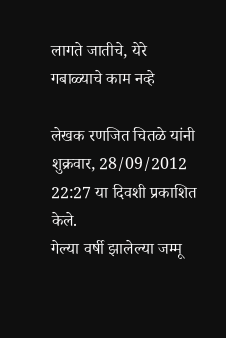लागते जातीचे, येरे गबाळ्याचे काम नव्हे

लेखक रणजित चितळे यांनी शुक्रवार, 28/09/2012 22:27 या दिवशी प्रकाशित केले.
गेल्या वर्षी झालेल्या जम्मू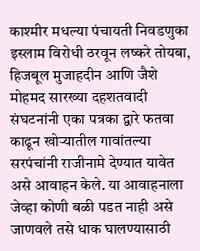काश्मीर मधल्या पंचायती निवडणुका इस्लाम विरोधी ठरवून लष्करे तोयबा, हिजबूल मुजाहदीन आणि जैशे मोहमद सारख्या दहशतवादी संघटनांनी एका पत्रका द्वारे फतवा काढून खोऱ्यातील गावांतल्या सरपंचांनी राजीनामे देण्यात यावेत असे आवाहन केले. या आवाहनाला जेव्हा कोणी बळी पडत नाही असे जाणवले तसे धाक घालण्यासाठी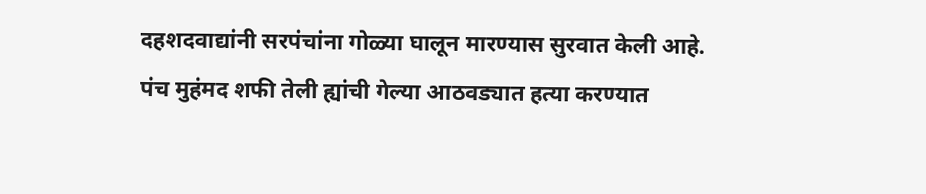दहशदवाद्यांनी सरपंचांना गोळ्या घालून मारण्यास सुरवात केली आहे. पंच मुहंमद शफी तेली ह्यांची गेल्या आठवड्यात हत्या करण्यात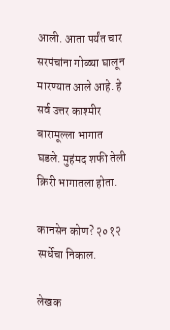आली. आता पर्यंत चार सरपंचांना गोळ्या घालून मारण्यात आले आहे. हे सर्व उत्तर काश्मीर बारामूल्ला भागात घडले. मुहंमद शफी तेली क्रिरी भागातला होता.

कानसेन कोण? २०१२ स्पर्धेचा निकाल.

लेखक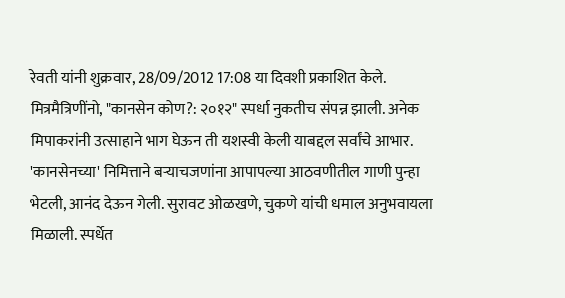रेवती यांनी शुक्रवार, 28/09/2012 17:08 या दिवशी प्रकाशित केले.
मित्रमैत्रिणींनो, "कानसेन कोण?: २०१२" स्पर्धा नुकतीच संपन्न झाली. अनेक मिपाकरांनी उत्साहाने भाग घेऊन ती यशस्वी केली याबद्दल सर्वांचे आभार. 'कानसेनच्या' निमित्ताने बर्‍याचजणांना आपापल्या आठवणीतील गाणी पुन्हा भेटली, आनंद देऊन गेली. सुरावट ओळखणे, चुकणे यांची धमाल अनुभवायला मिळाली. स्पर्धेत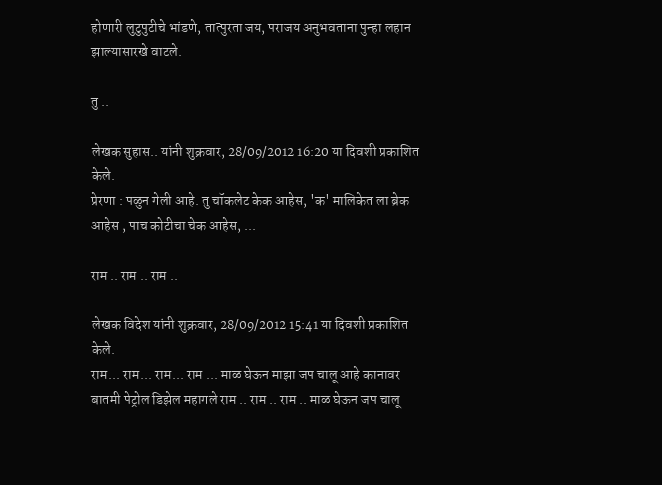होणारी लुटुपुटीचे भांडणे, तात्पुरता जय, पराजय अनुभवताना पुन्हा लहान झाल्यासारखे वाटले.

तु ..

लेखक सुहास.. यांनी शुक्रवार, 28/09/2012 16:20 या दिवशी प्रकाशित केले.
प्रेरणा : पळुन गेली आहे. तु चॉकलेट केक आहेस, 'क' मालिकेत ला ब्रेक आहेस , पाच कोटीचा चेक आहेस, ...

राम .. राम .. राम ..

लेखक विदेश यांनी शुक्रवार, 28/09/2012 15:41 या दिवशी प्रकाशित केले.
राम... राम... राम... राम ... माळ घेऊन माझा जप चालू आहे कानावर बातमी पेट्रोल डिझेल महागले राम .. राम .. राम .. माळ घेऊन जप चालू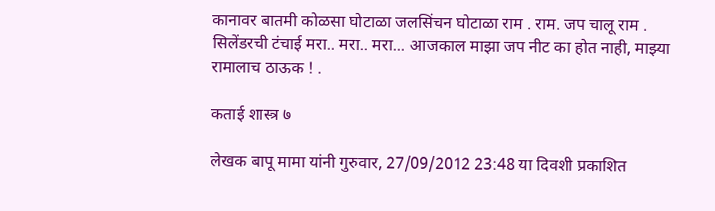कानावर बातमी कोळसा घोटाळा जलसिंचन घोटाळा राम . राम. जप चालू राम . सिलेंडरची टंचाई मरा.. मरा.. मरा... आजकाल माझा जप नीट का होत नाही, माझ्या रामालाच ठाऊक ! .

कताई शास्त्र ७

लेखक बापू मामा यांनी गुरुवार, 27/09/2012 23:48 या दिवशी प्रकाशित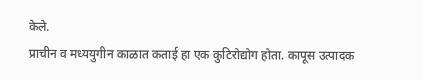केले.
प्राचीन व मध्ययुगीन काळात कताई हा एक कुटिरोद्योग होता. कापूस उत्पादक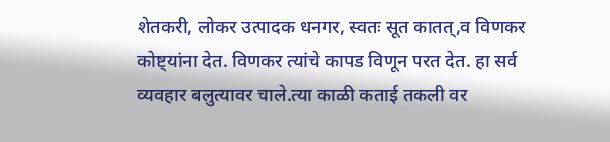शेतकरी, लोकर उत्पादक धनगर, स्वतः सूत कातत्,व विणकर कोष्ट्यांना देत. विणकर त्यांचे कापड विणून परत देत. हा सर्व व्यवहार बलुत्यावर चाले.त्या काळी कताई तकली वर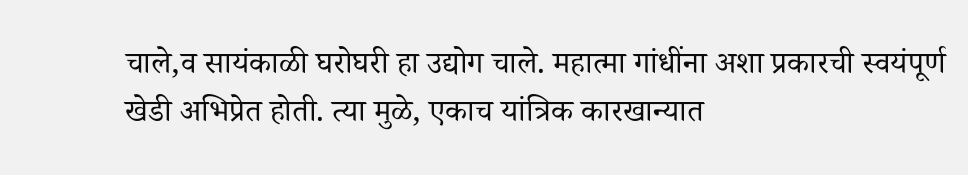चाले,व सायंकाळी घरोघरी हा उद्योग चाले. महात्मा गांधींना अशा प्रकारची स्वयंपूर्ण खेडी अभिप्रेत होती. त्या मुळे, एकाच यांत्रिक कारखान्यात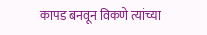कापड बनवून विकणे त्यांच्या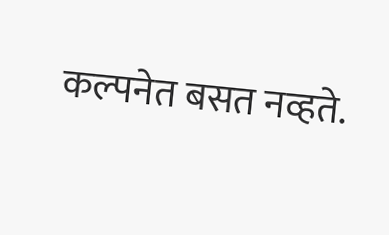कल्पनेत बसत नव्हते.